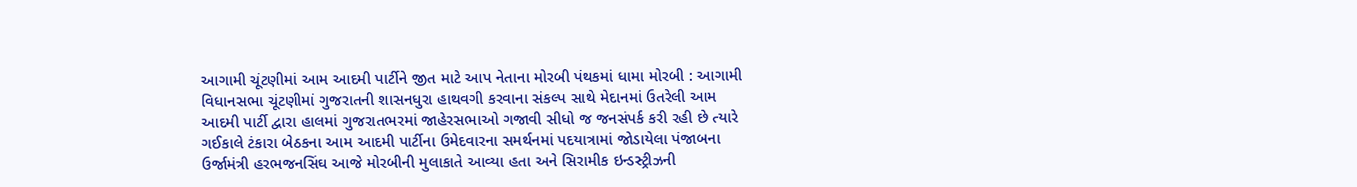આગામી ચૂંટણીમાં આમ આદમી પાર્ટીને જીત માટે આપ નેતાના મોરબી પંથકમાં ધામા મોરબી : આગામી વિધાનસભા ચૂંટણીમાં ગુજરાતની શાસનધુરા હાથવગી કરવાના સંકલ્પ સાથે મેદાનમાં ઉતરેલી આમ આદમી પાર્ટી દ્વારા હાલમાં ગુજરાતભરમાં જાહેરસભાઓ ગજાવી સીધો જ જનસંપર્ક કરી રહી છે ત્યારે ગઈકાલે ટંકારા બેઠકના આમ આદમી પાર્ટીના ઉમેદવારના સમર્થનમાં પદયાત્રામાં જોડાયેલા પંજાબના ઉર્જામંત્રી હરભજનસિંઘ આજે મોરબીની મુલાકાતે આવ્યા હતા અને સિરામીક ઇન્ડસ્ટ્રીઝની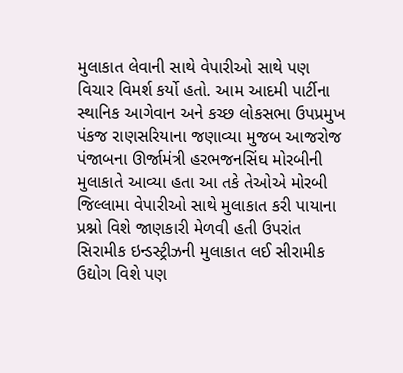મુલાકાત લેવાની સાથે વેપારીઓ સાથે પણ વિચાર વિમર્શ કર્યો હતો. આમ આદમી પાર્ટીના સ્થાનિક આગેવાન અને કચ્છ લોકસભા ઉપપ્રમુખ પંકજ રાણસરિયાના જણાવ્યા મુજબ આજરોજ પંજાબના ઊર્જામંત્રી હરભજનસિંઘ મોરબીની મુલાકાતે આવ્યા હતા આ તકે તેઓએ મોરબી જિલ્લામા વેપારીઓ સાથે મુલાકાત કરી પાયાના પ્રશ્નો વિશે જાણકારી મેળવી હતી ઉપરાંત સિરામીક ઇન્ડસ્ટ્રીઝની મુલાકાત લઈ સીરામીક ઉદ્યોગ વિશે પણ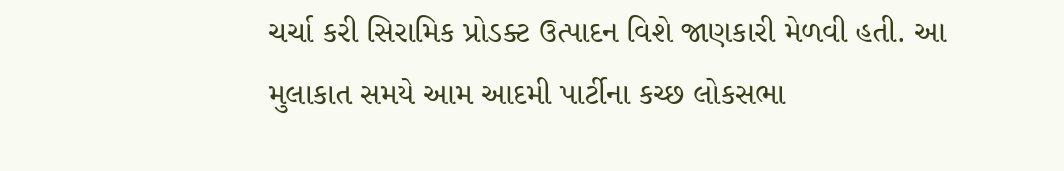ચર્ચા કરી સિરામિક પ્રોડક્ટ ઉત્પાદન વિશે જાણકારી મેળવી હતી. આ મુલાકાત સમયે આમ આદમી પાર્ટીના કચ્છ લોકસભા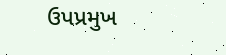ઉપપ્રમુખ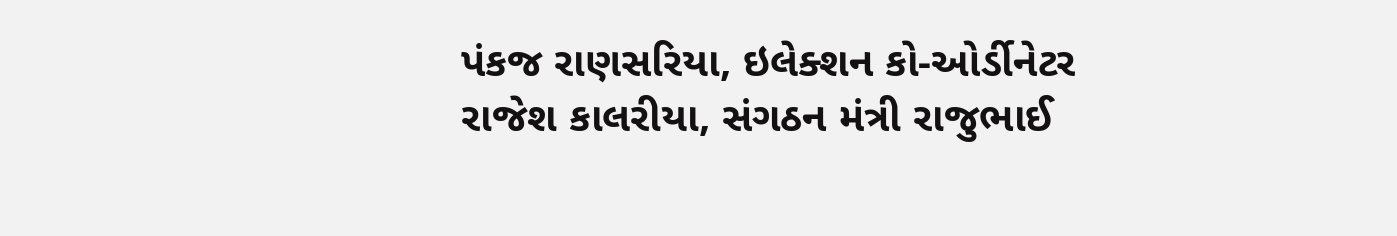પંકજ રાણસરિયા, ઇલેક્શન કો-ઓર્ડીનેટર રાજેશ કાલરીયા, સંગઠન મંત્રી રાજુભાઈ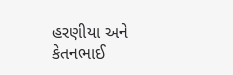હરણીયા અને કેતનભાઈ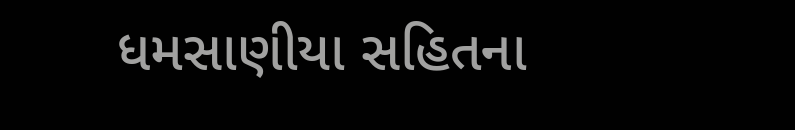ધમસાણીયા સહિતના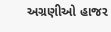અગ્રણીઓ હાજર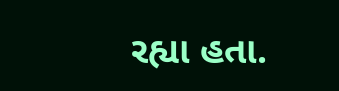રહ્યા હતા.